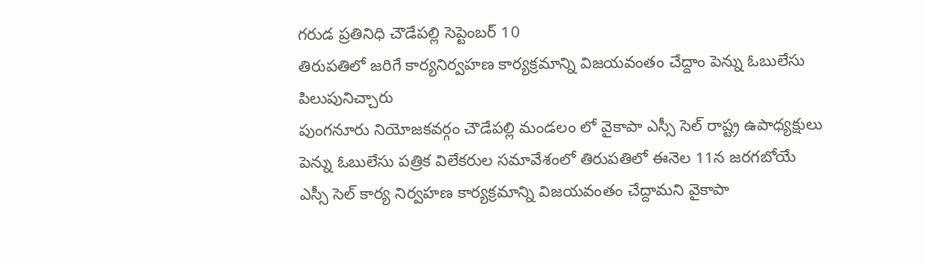గరుడ ప్రతినిధి చౌడేపల్లి సెప్టెంబర్ 10
తిరుపతిలో జరిగే కార్యనిర్వహణ కార్యక్రమాన్ని విజయవంతం చేద్దాం పెన్ను ఓబులేసు పిలుపునిచ్చారు
పుంగనూరు నియోజకవర్గం చౌడేపల్లి మండలం లో వైకాపా ఎస్సీ సెల్ రాష్ట్ర ఉపాధ్యక్షులు పెన్ను ఓబులేసు పత్రిక విలేకరుల సమావేశంలో తిరుపతిలో ఈనెల 11న జరగబోయే ఎస్సీ సెల్ కార్య నిర్వహణ కార్యక్రమాన్ని విజయవంతం చేద్దామని వైకాపా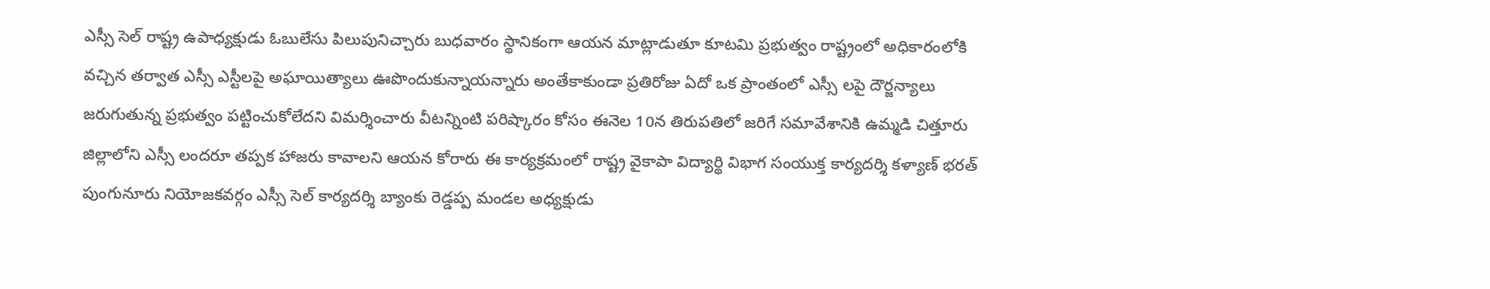ఎస్సీ సెల్ రాష్ట్ర ఉపాధ్యక్షుడు ఓబులేసు పిలుపునిచ్చారు బుధవారం స్థానికంగా ఆయన మాట్లాడుతూ కూటమి ప్రభుత్వం రాష్ట్రంలో అధికారంలోకి వచ్చిన తర్వాత ఎస్సీ ఎస్టీలపై అఘాయిత్యాలు ఊపొందుకున్నాయన్నారు అంతేకాకుండా ప్రతిరోజు ఏదో ఒక ప్రాంతంలో ఎస్సీ లపై దౌర్జన్యాలు జరుగుతున్న ప్రభుత్వం పట్టించుకోలేదని విమర్శించారు వీటన్నింటి పరిష్కారం కోసం ఈనెల 10న తిరుపతిలో జరిగే సమావేశానికి ఉమ్మడి చిత్తూరు జిల్లాలోని ఎస్సీ లందరూ తప్పక హాజరు కావాలని ఆయన కోరారు ఈ కార్యక్రమంలో రాష్ట్ర వైకాపా విద్యార్థి విభాగ సంయుక్త కార్యదర్శి కళ్యాణ్ భరత్ పుంగునూరు నియోజకవర్గం ఎస్సీ సెల్ కార్యదర్శి బ్యాంకు రెడ్డప్ప మండల అధ్యక్షుడు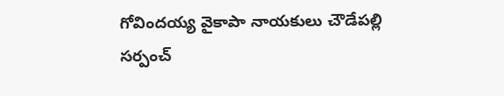గోవిందయ్య వైకాపా నాయకులు చౌడేపల్లి సర్పంచ్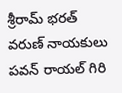శ్రీరామ్ భరత్ వరుణ్ నాయకులు పవన్ రాయల్ గిరి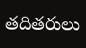తదితరులు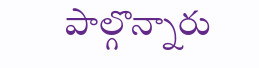పాల్గొన్నారు